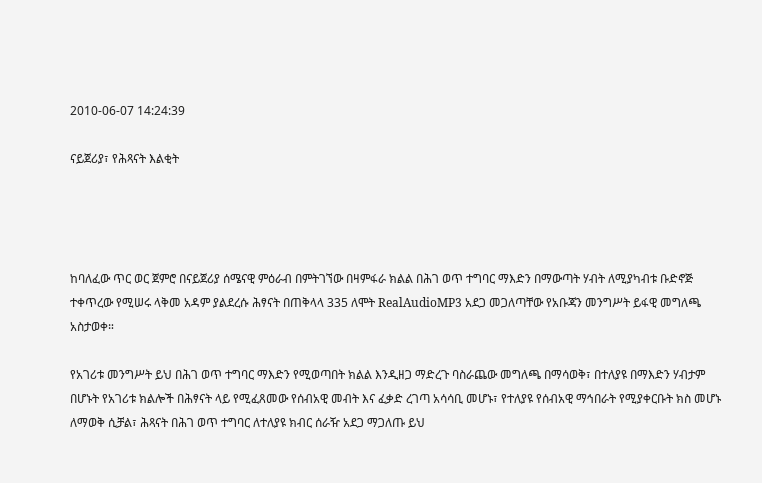2010-06-07 14:24:39

ናይጀሪያ፣ የሕጻናት እልቂት




ከባለፈው ጥር ወር ጀምሮ በናይጀሪያ ሰሜናዊ ምዕራብ በምትገኘው በዛምፋራ ክልል በሕገ ወጥ ተግባር ማእድን በማውጣት ሃብት ለሚያካብቱ ቡድኖጅ ተቀጥረው የሚሠሩ ላቅመ አዳም ያልደረሱ ሕፃናት በጠቅላላ 335 ለሞት RealAudioMP3 አደጋ መጋለጣቸው የአቡጃን መንግሥት ይፋዊ መግለጫ አስታወቀ።

የአገሪቱ መንግሥት ይህ በሕገ ወጥ ተግባር ማእድን የሚወጣበት ክልል እንዲዘጋ ማድረጉ ባስራጨው መግለጫ በማሳወቅ፣ በተለያዩ በማእድን ሃብታም በሆኑት የአገሪቱ ክልሎች በሕፃናት ላይ የሚፈጸመው የሰብአዊ መብት እና ፈቃድ ረገጣ አሳሳቢ መሆኑ፣ የተለያዩ የሰብአዊ ማኅበራት የሚያቀርቡት ክስ መሆኑ ለማወቅ ሲቻል፣ ሕጻናት በሕገ ወጥ ተግባር ለተለያዩ ክብር ሰራዥ አደጋ ማጋለጡ ይህ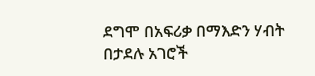ደግሞ በአፍሪቃ በማእድን ሃብት በታደሉ አገሮች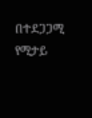በተደጋጋሚ የሚታይ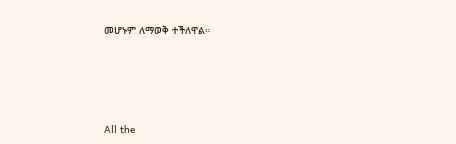መሆኑም ለማወቅ ተችለዋል።








All the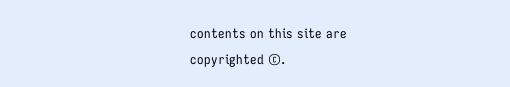contents on this site are copyrighted ©.